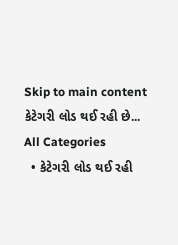Skip to main content
કેટેગરી લોડ થઈ રહી છે...
All Categories
  • કેટેગરી લોડ થઈ રહી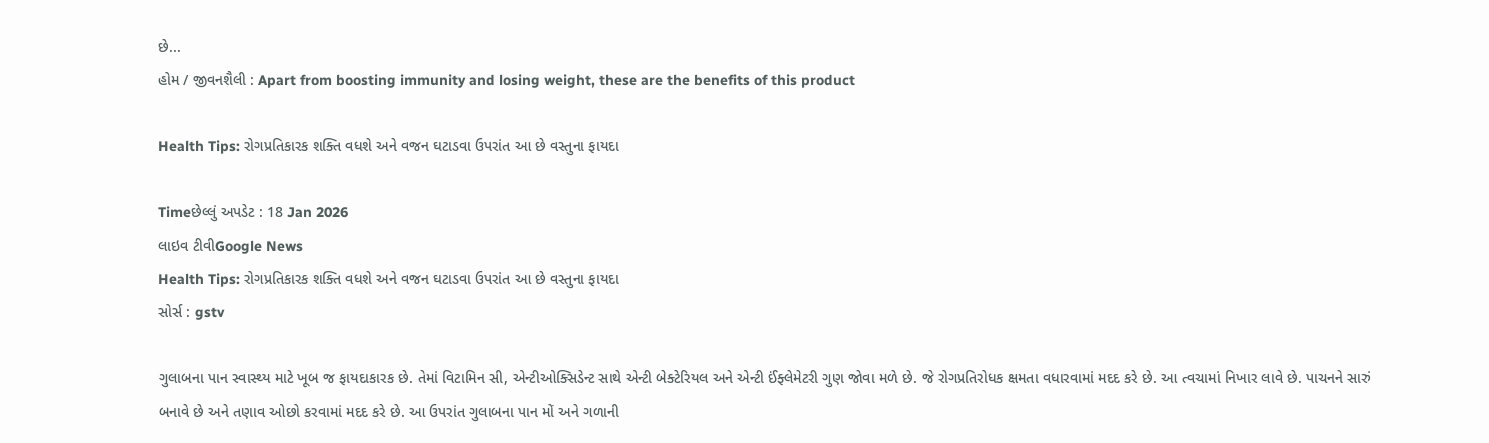છે...
હોમ / જીવનશૈલી : Apart from boosting immunity and losing weight, these are the benefits of this product

Health Tips: રોગપ્રતિકારક શક્તિ વધશે અને વજન ઘટાડવા ઉપરાંત આ છે વસ્તુના ફાયદા

Timeછેલ્લું અપડેટ : 18 Jan 2026
લાઇવ ટીવીGoogle News
Health Tips: રોગપ્રતિકારક શક્તિ વધશે અને વજન ઘટાડવા ઉપરાંત આ છે વસ્તુના ફાયદા
સોર્સ : gstv

ગુલાબના પાન સ્વાસ્થ્ય માટે ખૂબ જ ફાયદાકારક છે. તેમાં વિટામિન સી, એન્ટીઓક્સિડેન્ટ સાથે એન્ટી બેક્ટેરિયલ અને એન્ટી ઈંફ્લેમેટરી ગુણ જોવા મળે છે. જે રોગપ્રતિરોધક ક્ષમતા વધારવામાં મદદ કરે છે. આ ત્વચામાં નિખાર લાવે છે. પાચનને સારું બનાવે છે અને તણાવ ઓછો કરવામાં મદદ કરે છે. આ ઉપરાંત ગુલાબના પાન મોં અને ગળાની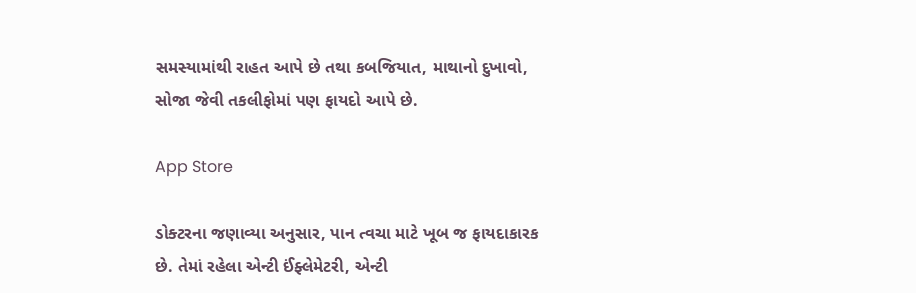સમસ્યામાંથી રાહત આપે છે તથા કબજિયાત, માથાનો દુખાવો, સોજા જેવી તકલીફોમાં પણ ફાયદો આપે છે.

App Store

ડોક્ટરના જણાવ્યા અનુસાર, પાન ત્વચા માટે ખૂબ જ ફાયદાકારક છે. તેમાં રહેલા એન્ટી ઈંફ્લેમેટરી, એન્ટી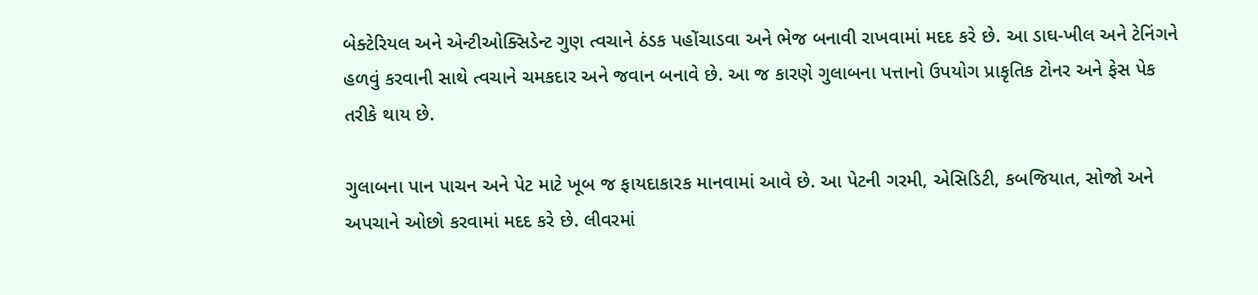બેક્ટેરિયલ અને એન્ટીઓક્સિડેન્ટ ગુણ ત્વચાને ઠંડક પહોંચાડવા અને ભેજ બનાવી રાખવામાં મદદ કરે છે. આ ડાઘ-ખીલ અને ટેનિંગને હળવું કરવાની સાથે ત્વચાને ચમકદાર અને જવાન બનાવે છે. આ જ કારણે ગુલાબના પત્તાનો ઉપયોગ પ્રાકૃતિક ટોનર અને ફેસ પેક તરીકે થાય છે.

ગુલાબના પાન પાચન અને પેટ માટે ખૂબ જ ફાયદાકારક માનવામાં આવે છે. આ પેટની ગરમી, એસિડિટી, કબજિયાત, સોજો અને અપચાને ઓછો કરવામાં મદદ કરે છે. લીવરમાં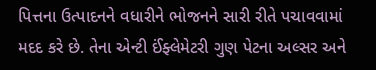પિત્તના ઉત્પાદનને વધારીને ભોજનને સારી રીતે પચાવવામાં મદદ કરે છે. તેના એન્ટી ઈંફ્લેમેટરી ગુણ પેટના અલ્સર અને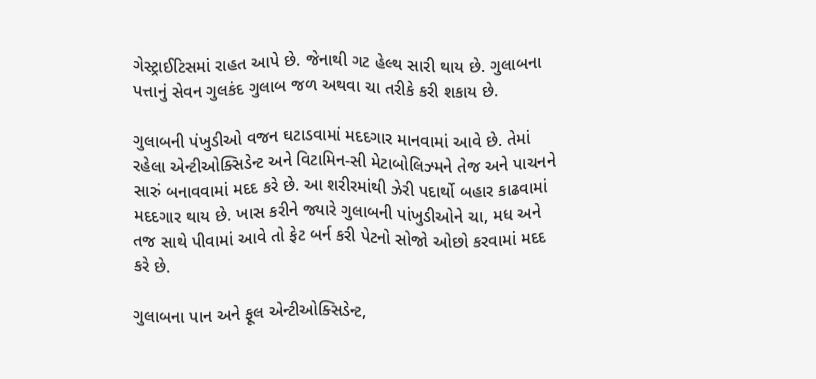ગેસ્ટ્રાઈટિસમાં રાહત આપે છે. જેનાથી ગટ હેલ્થ સારી થાય છે. ગુલાબના પત્તાનું સેવન ગુલકંદ ગુલાબ જળ અથવા ચા તરીકે કરી શકાય છે.

ગુલાબની પંખુડીઓ વજન ઘટાડવામાં મદદગાર માનવામાં આવે છે. તેમાં રહેલા એન્ટીઓક્સિડેન્ટ અને વિટામિન-સી મેટાબોલિઝ્મને તેજ અને પાચનને સારું બનાવવામાં મદદ કરે છે. આ શરીરમાંથી ઝેરી પદાર્થો બહાર કાઢવામાં મદદગાર થાય છે. ખાસ કરીને જ્યારે ગુલાબની પાંખુડીઓને ચા, મધ અને તજ સાથે પીવામાં આવે તો ફેટ બર્ન કરી પેટનો સોજો ઓછો કરવામાં મદદ કરે છે.

ગુલાબના પાન અને ફૂલ એન્ટીઓક્સિડેન્ટ,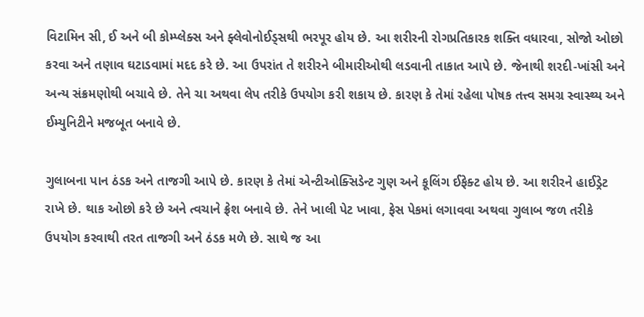વિટામિન સી, ઈ અને બી કોમ્પ્લેક્સ અને ફ્લેવોનોઈડ્સથી ભરપૂર હોય છે. આ શરીરની રોગપ્રતિકારક શક્તિ વધારવા, સોજો ઓછો કરવા અને તણાવ ઘટાડવામાં મદદ કરે છે. આ ઉપરાંત તે શરીરને બીમારીઓથી લડવાની તાકાત આપે છે. જેનાથી શરદી-ખાંસી અને અન્ય સંક્રમણોથી બચાવે છે. તેને ચા અથવા લેપ તરીકે ઉપયોગ કરી શકાય છે. કારણ કે તેમાં રહેલા પોષક તત્ત્વ સમગ્ર સ્વાસ્થ્ય અને ઈમ્યુનિટીને મજબૂત બનાવે છે.

ગુલાબના પાન ઠંડક અને તાજગી આપે છે. કારણ કે તેમાં એન્ટીઓક્સિડેન્ટ ગુણ અને કૂલિંગ ઈફેક્ટ હોય છે. આ શરીરને હાઈડ્રેટ રાખે છે. થાક ઓછો કરે છે અને ત્વચાને ફ્રેશ બનાવે છે. તેને ખાલી પેટ ખાવા, ફેસ પેકમાં લગાવવા અથવા ગુલાબ જળ તરીકે ઉપયોગ કરવાથી તરત તાજગી અને ઠંડક મળે છે. સાથે જ આ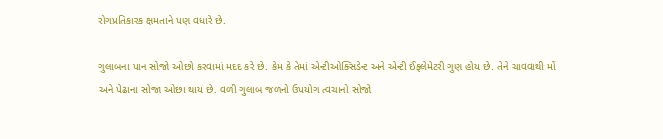રોગપ્રતિકારક ક્ષમતાને પણ વધારે છે.

ગુલાબના પાન સોજો ઓછો કરવામાં મદદ કરે છે. કેમ કે તેમાં એન્ટીઓક્સિડેન્ટ અને એન્ટી ઈંફ્લેમેટરી ગુણ હોય છે. તેને ચાવવાથી મોં અને પેઢાના સોજા ઓછા થાય છે. વળી ગુલાબ જળનો ઉપયોગ ત્વચાનો સોજો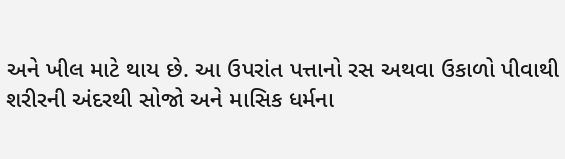અને ખીલ માટે થાય છે. આ ઉપરાંત પત્તાનો રસ અથવા ઉકાળો પીવાથી શરીરની અંદરથી સોજો અને માસિક ધર્મના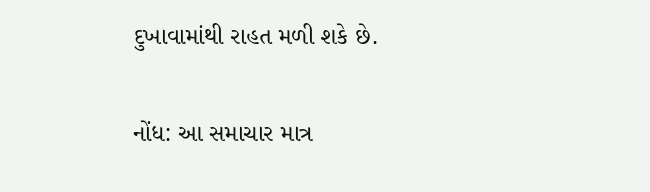દુખાવામાંથી રાહત મળી શકે છે.

નોંધ: આ સમાચાર માત્ર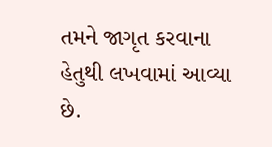તમને જાગૃત કરવાના હેતુથી લખવામાં આવ્યા છે.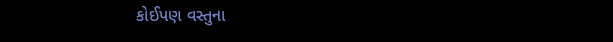કોઈપણ વસ્તુના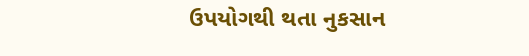ઉપયોગથી થતા નુકસાન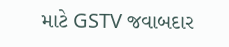માટે GSTV જવાબદાર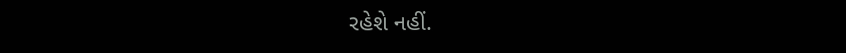રહેશે નહીં.